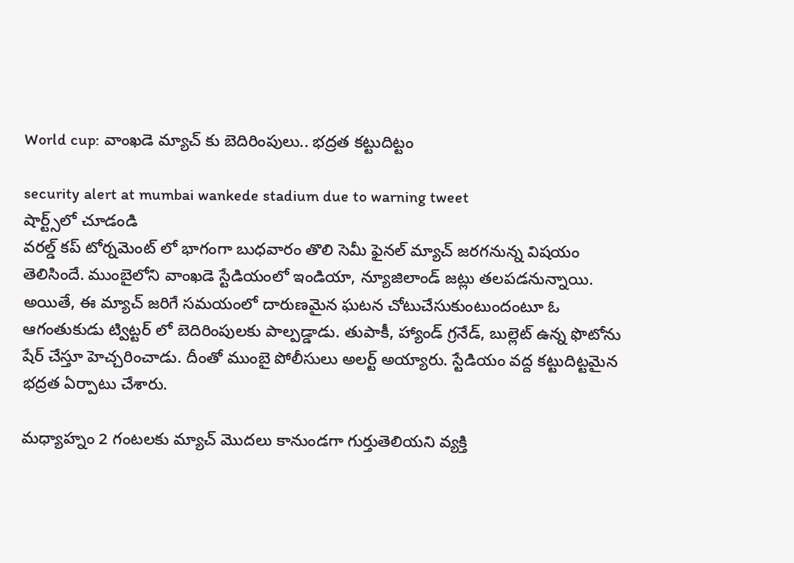World cup: వాంఖడె మ్యాచ్ కు బెదిరింపులు.. భద్రత కట్టుదిట్టం

security alert at mumbai wankede stadium due to warning tweet
షార్ట్స్‌లో చూడండి
వరల్డ్ కప్ టోర్నమెంట్ లో భాగంగా బుధవారం తొలి సెమీ ఫైనల్ మ్యాచ్ జరగనున్న విషయం తెలిసిందే. ముంబైలోని వాంఖడె స్టేడియంలో ఇండియా, న్యూజిలాండ్ జట్లు తలపడనున్నాయి. అయితే, ఈ మ్యాచ్ జరిగే సమయంలో దారుణమైన ఘటన చోటుచేసుకుంటుందంటూ ఓ ఆగంతుకుడు ట్విట్టర్ లో బెదిరింపులకు పాల్పడ్డాడు. తుపాకీ, హ్యాండ్ గ్రనేడ్, బుల్లెట్ ఉన్న ఫొటోను షేర్ చేస్తూ హెచ్చరించాడు. దీంతో ముంబై పోలీసులు అలర్ట్ అయ్యారు. స్టేడియం వద్ద కట్టుదిట్టమైన భద్రత ఏర్పాటు చేశారు.

మధ్యాహ్నం 2 గంటలకు మ్యాచ్ మొదలు కానుండగా గుర్తుతెలియని వ్యక్తి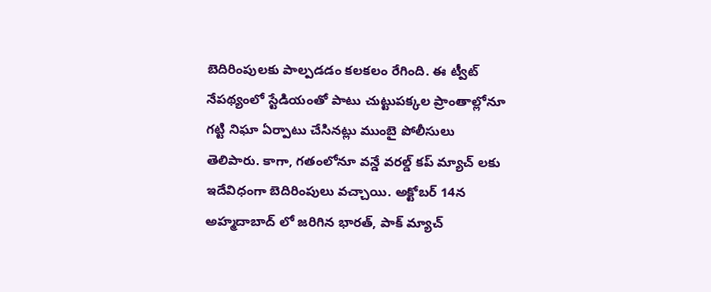బెదిరింపులకు పాల్పడడం కలకలం రేగింది. ఈ ట్వీట్ నేపథ్యంలో స్టేడియంతో పాటు చుట్టుపక్కల ప్రాంతాల్లోనూ గట్టి నిఘా ఏర్పాటు చేసినట్లు ముంబై పోలీసులు తెలిపారు. కాగా, గతంలోనూ వన్డే వరల్డ్ కప్ మ్యాచ్ లకు ఇదేవిధంగా బెదిరింపులు వచ్చాయి. అక్టోబర్ 14న అహ్మదాబాద్ లో జరిగిన భారత్, పాక్ మ్యాచ్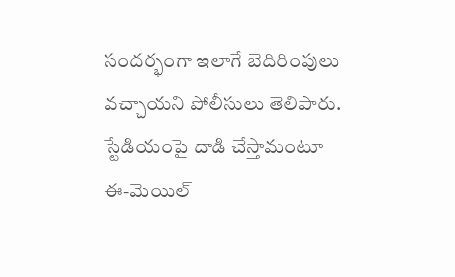సందర్భంగా ఇలాగే బెదిరింపులు వచ్చాయని పోలీసులు తెలిపారు. స్టేడియంపై దాడి చేస్తామంటూ ఈ-మెయిల్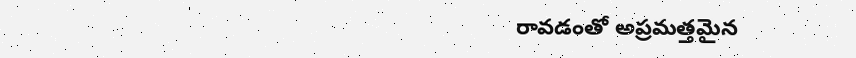రావడంతో అప్రమత్తమైన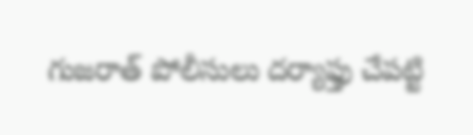గుజరాత్ పోలీసులు దర్యాఫ్తు చేపట్టి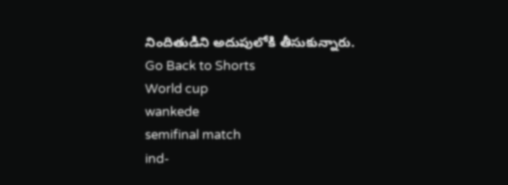నిందితుడిని అదుపులోకి తీసుకున్నారు.
Go Back to Shorts
World cup
wankede
semifinal match
ind-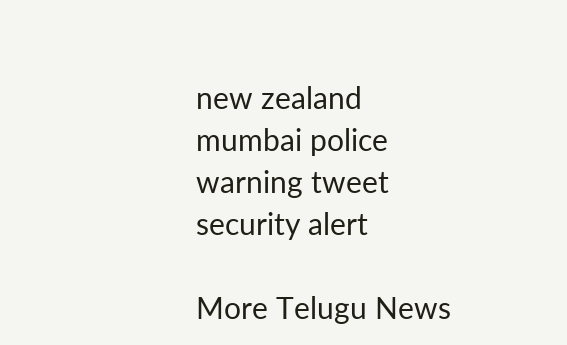new zealand
mumbai police
warning tweet
security alert

More Telugu News